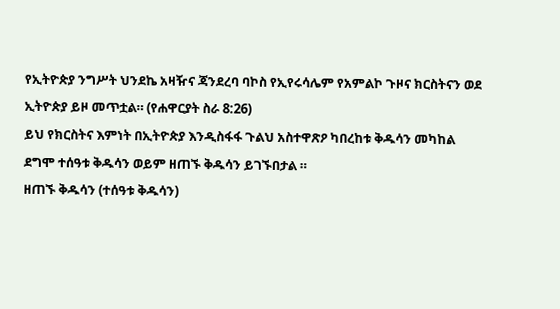የኢትዮጵያ ንግሥት ህንደኬ አዛዥና ጃንደረባ ባኮስ የኢየሩሳሌም የአምልኮ ጉዞና ክርስትናን ወደ ኢትዮጵያ ይዞ መጥቷል። (የሐዋርያት ስራ 8:26)
ይህ የክርስትና እምነት በኢትዮጵያ እንዲስፋፋ ጉልህ አስተዋጽዖ ካበረከቱ ቅዱሳን መካከል ደግሞ ተሰዓቱ ቅዱሳን ወይም ዘጠኙ ቅዱሳን ይገኙበታል ።
ዘጠኙ ቅዱሳን (ተሰዓቱ ቅዱሳን)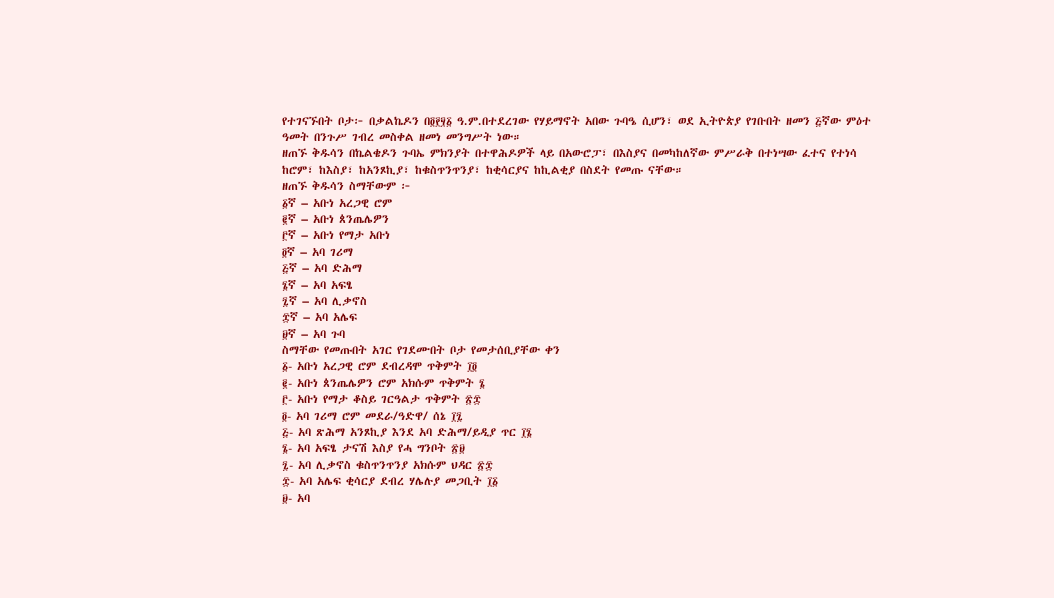የተገናኙበት ቦታ፦ በቃልኬዶን በ፬፻፶፩ ዓ.ም.በተደረገው የሃይማኖት አበው ጉባዔ ሲሆን፣ ወደ ኢትዮጵያ የገቡበት ዘመን ፭ኛው ምዕተ ዓመት በንጉሥ ገብረ መስቀል ዘመነ መንግሥት ነው።
ዘጠኙ ቅዱሳን በኬልቄዶን ጉባኤ ምክንያት በተዋሕዶዎች ላይ በአውሮፓ፣ በእስያና በመካከለኛው ምሥራቅ በተነሣው ፈተና የተነሳ ከሮም፣ ከእስያ፣ ከአንጾኪያ፣ ከቁስጥንጥንያ፣ ከቂሳርያና ከኪልቂያ በስደት የመጡ ናቸው።
ዘጠኙ ቅዱሳን ስማቸውም ፦
፩ኛ – አቡነ አረጋዊ ሮም
፪ኛ – አቡነ ጰንጤሌዎን
፫ኛ – አቡነ የማታ አቡነ
፬ኛ – አባ ገሪማ
፭ኛ – አባ ድሕማ
፮ኛ – አባ አፍፄ
፯ኛ – አባ ሊቃኖስ
፰ኛ – አባ አሌፍ
፱ኛ – አባ ጉባ
ስማቸው የመጡበት አገር የገደሙበት ቦታ የመታሰቢያቸው ቀን
፩- አቡነ አረጋዊ ሮም ደብረዳሞ ጥቅምት ፲፬
፪- አቡነ ጰንጤሌዎን ሮም አክሱም ጥቅምት ፮
፫- አቡነ የማታ ቆስይ ገርዓልታ ጥቅምት ፳፰
፬- አባ ገሪማ ሮም መደራ/ዓድዋ/ ሰኔ ፲፯
፭- አባ ጽሕማ አንጾኪያ እንደ አባ ድሕማ/ይዲያ ጥር ፲፮
፮- አባ አፍፄ ታናሽ እስያ የሓ ግንቦት ፳፱
፯- አባ ሊቃኖስ ቁስጥንጥንያ አክሱም ህዳር ፳፰
፰- አባ አሌፍ ቂሳርያ ደብረ ሃሌሉያ መጋቢት ፲፩
፱- አባ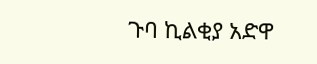ጉባ ኪልቂያ አድዋ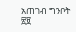አጠገብ ግንቦት ፳፱